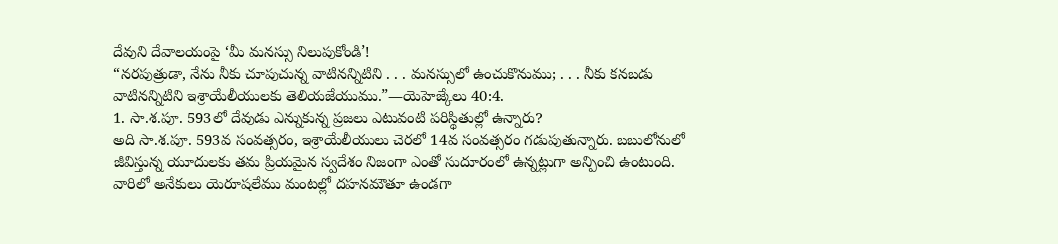దేవుని దేవాలయంపై ‘మీ మనస్సు నిలుపుకోండి’!
“నరపుత్రుడా, నేను నీకు చూపుచున్న వాటినన్నిటిని . . . మనస్సులో ఉంచుకొనుము; . . . నీకు కనబడు వాటినన్నిటిని ఇశ్రాయేలీయులకు తెలియజేయుము.”—యెహెజ్కేలు 40:4.
1. సా.శ.పూ. 593లో దేవుడు ఎన్నుకున్న ప్రజలు ఎటువంటి పరిస్థితుల్లో ఉన్నారు?
అది సా.శ.పూ. 593వ సంవత్సరం, ఇశ్రాయేలీయులు చెరలో 14వ సంవత్సరం గడుపుతున్నారు. బబులోనులో జీవిస్తున్న యూదులకు తమ ప్రియమైన స్వదేశం నిజంగా ఎంతో సుదూరంలో ఉన్నట్లుగా అన్పించి ఉంటుంది. వారిలో అనేకులు యెరూషలేము మంటల్లో దహనమౌతూ ఉండగా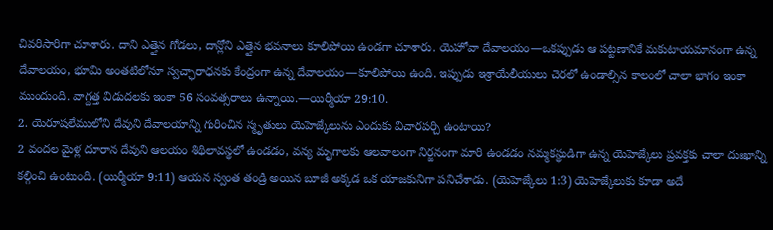చివరిసారిగా చూశారు. దాని ఎత్తైన గోడలు, దాన్లోని ఎత్తైన భవనాలు కూలిపోయి ఉండగా చూశారు. యెహోవా దేవాలయం—ఒకప్పుడు ఆ పట్టణానికే మకుటాయమానంగా ఉన్న దేవాలయం, భూమి అంతటిలోనూ స్వచ్ఛారాధనకు కేంద్రంగా ఉన్న దేవాలయం—కూలిపోయి ఉంది. ఇప్పుడు ఇశ్రాయేలీయులు చెరలో ఉండాల్సిన కాలంలో చాలా భాగం ఇంకా ముందుంది. వాగ్దత్త విడుదలకు ఇంకా 56 సంవత్సరాలు ఉన్నాయి.—యిర్మీయా 29:10.
2. యెరూషలేములోని దేవుని దేవాలయాన్ని గురించిన స్మృతులు యెహెజ్కేలును ఎందుకు విచారపర్చి ఉంటాయి?
2 వందల మైళ్ల దూరాన దేవుని ఆలయం శిథిలావస్థలో ఉండడం, వన్య మృగాలకు ఆలవాలంగా నిర్జనంగా మారి ఉండడం నమ్మకస్థుడిగా ఉన్న యెహెజ్కేలు ప్రవక్తకు చాలా దుఃఖాన్ని కల్గించి ఉంటుంది. (యిర్మీయా 9:11) ఆయన స్వంత తండ్రి అయిన బూజీ అక్కడ ఒక యాజకునిగా పనిచేశాడు. (యెహెజ్కేలు 1:3) యెహెజ్కేలుకు కూడా అదే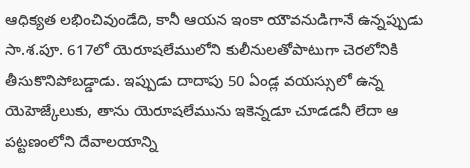ఆధిక్యత లభించివుండేది, కానీ ఆయన ఇంకా యౌవనుడిగానే ఉన్నప్పుడు సా.శ.పూ. 617లో యెరూషలేములోని కులీనులతోపాటుగా చెరలోనికి తీసుకొనిపోబడ్డాడు. ఇప్పుడు దాదాపు 50 ఏండ్ల వయస్సులో ఉన్న యెహెజ్కేలుకు, తాను యెరూషలేమును ఇకెన్నడూ చూడడనీ లేదా ఆ పట్టణంలోని దేవాలయాన్ని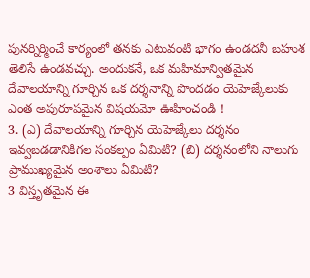పునర్నిర్మించే కార్యంలో తనకు ఎటువంటి భాగం ఉండదనీ బహుశ తెలిసే ఉండవచ్చు. అందుకనే, ఒక మహిమాన్వితమైన దేవాలయాన్ని గూర్చిన ఒక దర్శనాన్ని పొందడం యెహెజ్కేలుకు ఎంత అపురూపమైన విషయమో ఊహించండి !
3. (ఎ) దేవాలయాన్ని గూర్చిన యెహెజ్కేలు దర్శనం ఇవ్వబడడానికిగల సంకల్పం ఏమిటి? (బి) దర్శనంలోని నాలుగు ప్రాముఖ్యమైన అంశాలు ఏమిటి?
3 విస్తృతమైన ఈ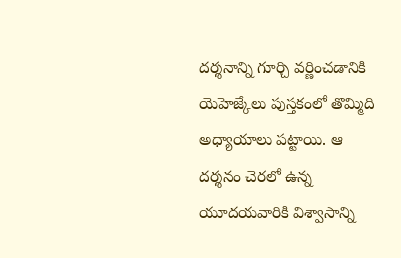దర్శనాన్ని గూర్చి వర్ణించడానికి యెహెజ్కేలు పుస్తకంలో తొమ్మిది అధ్యాయాలు పట్టాయి. ఆ దర్శనం చెరలో ఉన్న యూదయవారికి విశ్వాసాన్ని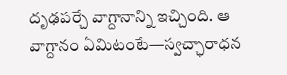దృఢపర్చే వాగ్దానాన్ని ఇచ్చింది. ఆ వాగ్దానం ఏమిటంటే—స్వచ్ఛారాధన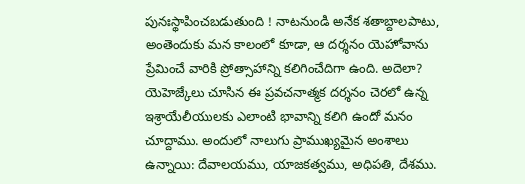పునఃస్థాపించబడుతుంది ! నాటనుండి అనేక శతాబ్దాలపాటు, అంతెందుకు మన కాలంలో కూడా, ఆ దర్శనం యెహోవాను ప్రేమించే వారికి ప్రోత్సాహాన్ని కలిగించేదిగా ఉంది. అదెలా? యెహెజ్కేలు చూసిన ఈ ప్రవచనాత్మక దర్శనం చెరలో ఉన్న ఇశ్రాయేలీయులకు ఎలాంటి భావాన్ని కలిగి ఉందో మనం చూద్దాము. అందులో నాలుగు ప్రాముఖ్యమైన అంశాలు ఉన్నాయి: దేవాలయము, యాజకత్వము, అధిపతి, దేశము.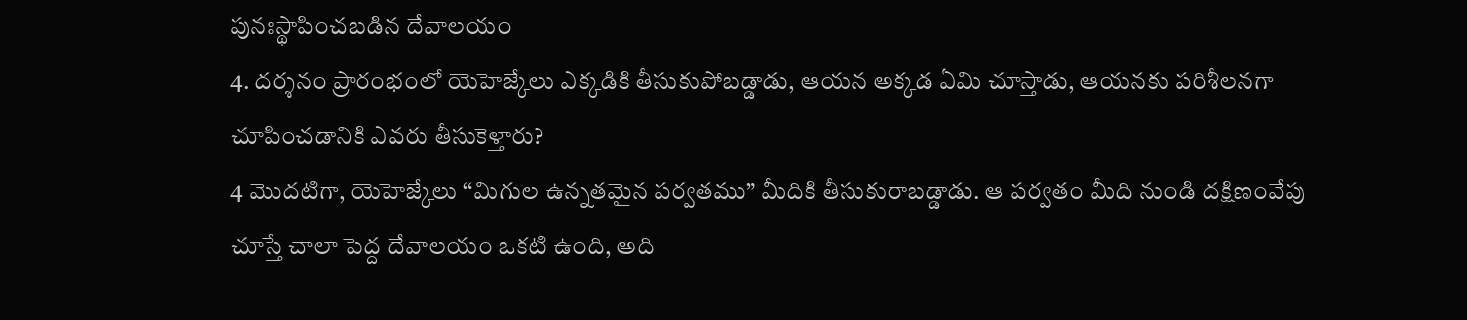పునఃస్థాపించబడిన దేవాలయం
4. దర్శనం ప్రారంభంలో యెహెజ్కేలు ఎక్కడికి తీసుకుపోబడ్డాడు, ఆయన అక్కడ ఏమి చూస్తాడు, ఆయనకు పరిశీలనగా చూపించడానికి ఎవరు తీసుకెళ్తారు?
4 మొదటిగా, యెహెజ్కేలు “మిగుల ఉన్నతమైన పర్వతము” మీదికి తీసుకురాబడ్డాడు. ఆ పర్వతం మీది నుండి దక్షిణంవేపు చూస్తే చాలా పెద్ద దేవాలయం ఒకటి ఉంది, అది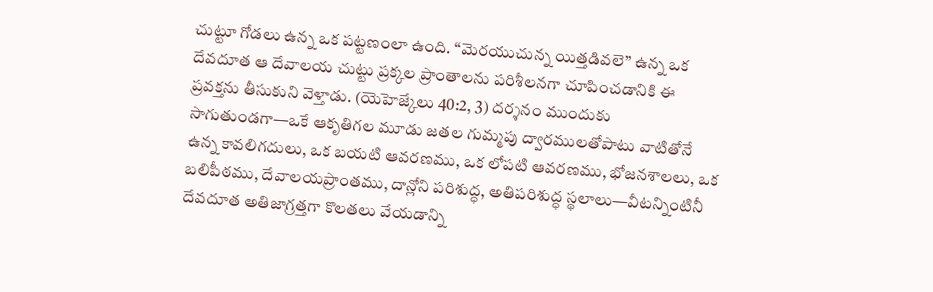చుట్టూ గోడలు ఉన్న ఒక పట్టణంలా ఉంది. “మెరయుచున్న యిత్తడివలె” ఉన్న ఒక దేవదూత ఆ దేవాలయ చుట్టు ప్రక్కల ప్రాంతాలను పరిశీలనగా చూపించడానికి ఈ ప్రవక్తను తీసుకుని వెళ్తాడు. (యెహెజ్కేలు 40:2, 3) దర్శనం ముందుకు సాగుతుండగా—ఒకే ఆకృతిగల మూడు జతల గుమ్మపు ద్వారములతోపాటు వాటితోనే ఉన్న కావలిగదులు, ఒక బయటి ఆవరణము, ఒక లోపటి ఆవరణము, భోజనశాలలు, ఒక బలిపీఠము, దేవాలయప్రాంతము, దాన్లోని పరిశుద్ధ, అతిపరిశుద్ధ స్థలాలు—వీటన్నింటినీ దేవదూత అతిజాగ్రత్తగా కొలతలు వేయడాన్ని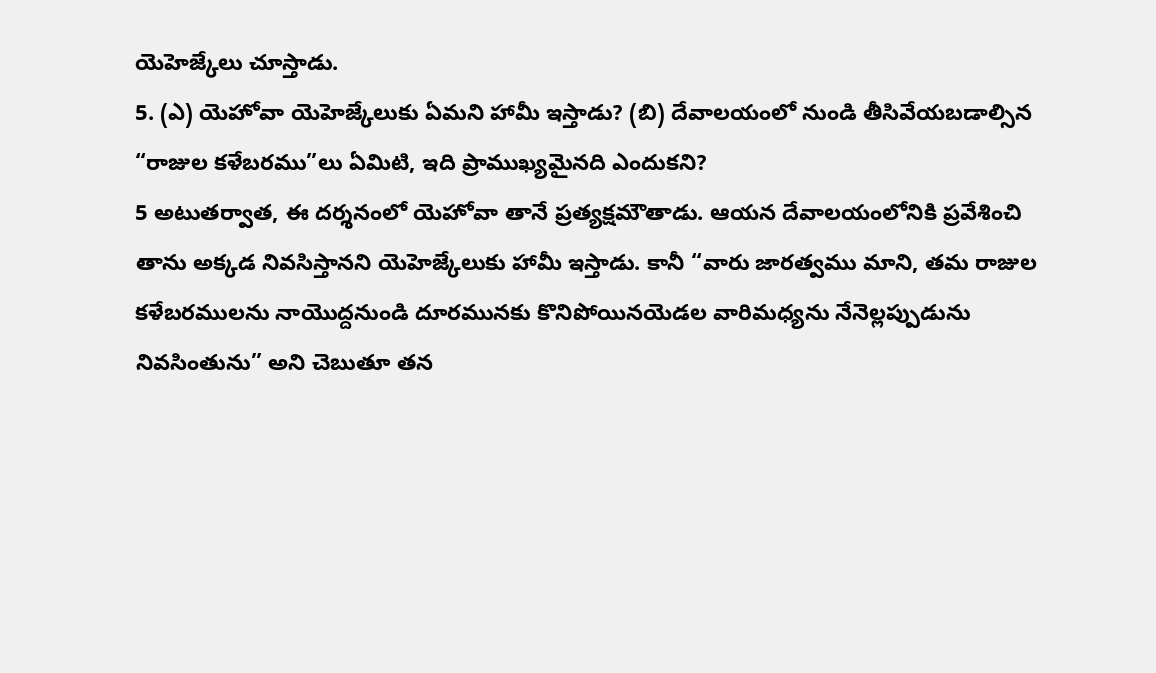యెహెజ్కేలు చూస్తాడు.
5. (ఎ) యెహోవా యెహెజ్కేలుకు ఏమని హామీ ఇస్తాడు? (బి) దేవాలయంలో నుండి తీసివేయబడాల్సిన “రాజుల కళేబరము”లు ఏమిటి, ఇది ప్రాముఖ్యమైనది ఎందుకని?
5 అటుతర్వాత, ఈ దర్శనంలో యెహోవా తానే ప్రత్యక్షమౌతాడు. ఆయన దేవాలయంలోనికి ప్రవేశించి తాను అక్కడ నివసిస్తానని యెహెజ్కేలుకు హామీ ఇస్తాడు. కానీ “వారు జారత్వము మాని, తమ రాజుల కళేబరములను నాయొద్దనుండి దూరమునకు కొనిపోయినయెడల వారిమధ్యను నేనెల్లప్పుడును నివసింతును” అని చెబుతూ తన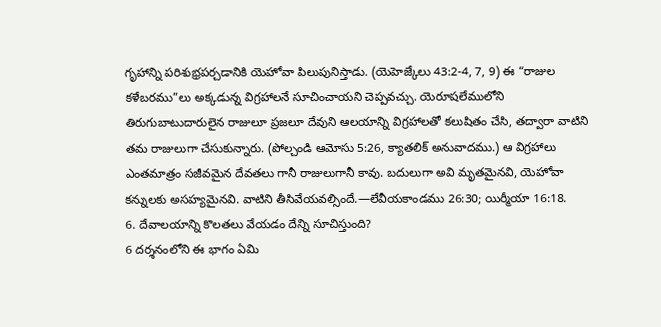గృహాన్ని పరిశుభ్రపర్చడానికి యెహోవా పిలుపునిస్తాడు. (యెహెజ్కేలు 43:2-4, 7, 9) ఈ “రాజుల కళేబరము”లు అక్కడున్న విగ్రహాలనే సూచించాయని చెప్పవచ్చు. యెరూషలేములోని తిరుగుబాటుదారులైన రాజులూ ప్రజలూ దేవుని ఆలయాన్ని విగ్రహాలతో కలుషితం చేసి, తద్వారా వాటిని తమ రాజులుగా చేసుకున్నారు. (పోల్చండి ఆమోసు 5:26, క్యాతలిక్ అనువాదము.) ఆ విగ్రహాలు ఎంతమాత్రం సజీవమైన దేవతలు గానీ రాజులుగానీ కావు. బదులుగా అవి మృతమైనవి, యెహోవా కన్నులకు అసహ్యమైనవి. వాటిని తీసివేయవల్సిందే.—లేవీయకాండము 26:30; యిర్మీయా 16:18.
6. దేవాలయాన్ని కొలతలు వేయడం దేన్ని సూచిస్తుంది?
6 దర్శనంలోని ఈ భాగం ఏమి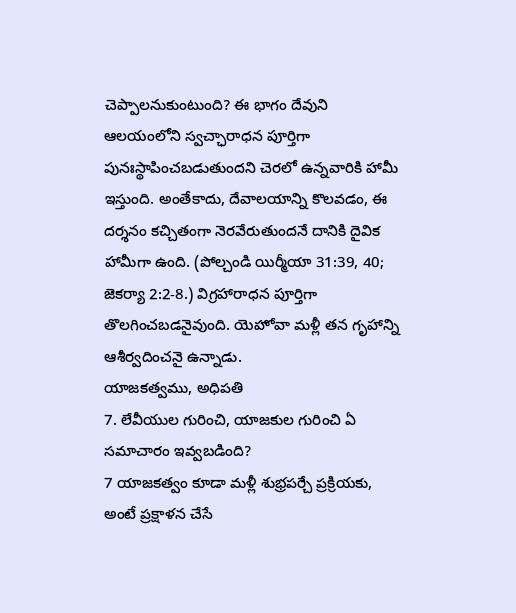చెప్పాలనుకుంటుంది? ఈ భాగం దేవుని ఆలయంలోని స్వచ్ఛారాధన పూర్తిగా పునఃస్థాపించబడుతుందని చెరలో ఉన్నవారికి హామీ ఇస్తుంది. అంతేకాదు, దేవాలయాన్ని కొలవడం, ఈ దర్శనం కచ్చితంగా నెరవేరుతుందనే దానికి దైవిక హామీగా ఉంది. (పోల్చండి యిర్మీయా 31:39, 40; జెకర్యా 2:2-8.) విగ్రహారాధన పూర్తిగా తొలగించబడనైవుంది. యెహోవా మళ్లీ తన గృహాన్ని ఆశీర్వదించనై ఉన్నాడు.
యాజకత్వము, అధిపతి
7. లేవీయుల గురించి, యాజకుల గురించి ఏ సమాచారం ఇవ్వబడింది?
7 యాజకత్వం కూడా మళ్లీ శుభ్రపర్చే ప్రక్రియకు, అంటే ప్రక్షాళన చేసే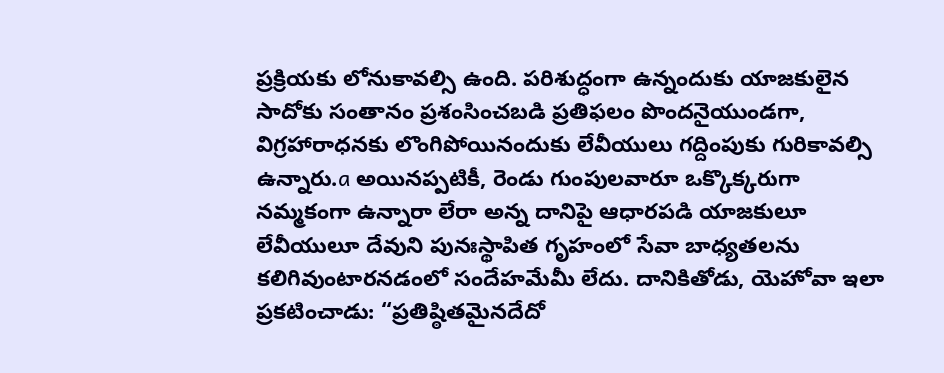ప్రక్రియకు లోనుకావల్సి ఉంది. పరిశుద్ధంగా ఉన్నందుకు యాజకులైన సాదోకు సంతానం ప్రశంసించబడి ప్రతిఫలం పొందనైయుండగా, విగ్రహారాధనకు లొంగిపోయినందుకు లేవీయులు గద్దింపుకు గురికావల్సి ఉన్నారు.a అయినప్పటికీ, రెండు గుంపులవారూ ఒక్కొక్కరుగా నమ్మకంగా ఉన్నారా లేరా అన్న దానిపై ఆధారపడి యాజకులూ లేవీయులూ దేవుని పునఃస్థాపిత గృహంలో సేవా బాధ్యతలను కలిగివుంటారనడంలో సందేహమేమీ లేదు. దానికితోడు, యెహోవా ఇలా ప్రకటించాడు: “ప్రతిష్ఠితమైనదేదో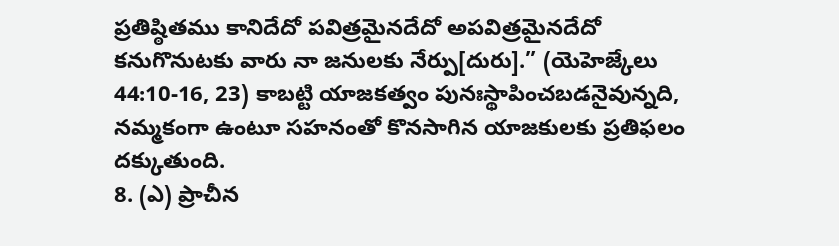ప్రతిష్ఠితము కానిదేదో పవిత్రమైనదేదో అపవిత్రమైనదేదో కనుగొనుటకు వారు నా జనులకు నేర్పు[దురు].” (యెహెజ్కేలు 44:10-16, 23) కాబట్టి యాజకత్వం పునఃస్థాపించబడనైవున్నది, నమ్మకంగా ఉంటూ సహనంతో కొనసాగిన యాజకులకు ప్రతిఫలం దక్కుతుంది.
8. (ఎ) ప్రాచీన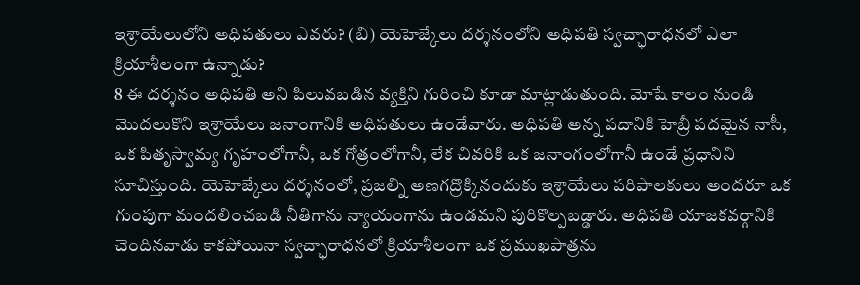ఇశ్రాయేలులోని అధిపతులు ఎవరు? (బి) యెహెజ్కేలు దర్శనంలోని అధిపతి స్వచ్ఛారాధనలో ఎలా క్రియాశీలంగా ఉన్నాడు?
8 ఈ దర్శనం అధిపతి అని పిలువబడిన వ్యక్తిని గురించి కూడా మాట్లాడుతుంది. మోషే కాలం నుండి మొదలుకొని ఇశ్రాయేలు జనాంగానికి అధిపతులు ఉండేవారు. అధిపతి అన్న పదానికి హెబ్రీ పదమైన నాసీ, ఒక పితృస్వామ్య గృహంలోగానీ, ఒక గోత్రంలోగానీ, లేక చివరికి ఒక జనాంగంలోగానీ ఉండే ప్రధానిని సూచిస్తుంది. యెహెజ్కేలు దర్శనంలో, ప్రజల్ని అణగద్రొక్కినందుకు ఇశ్రాయేలు పరిపాలకులు అందరూ ఒక గుంపుగా మందలించబడి నీతిగాను న్యాయంగాను ఉండమని పురికొల్పబడ్డారు. అధిపతి యాజకవర్గానికి చెందినవాడు కాకపోయినా స్వచ్ఛారాధనలో క్రియాశీలంగా ఒక ప్రముఖపాత్రను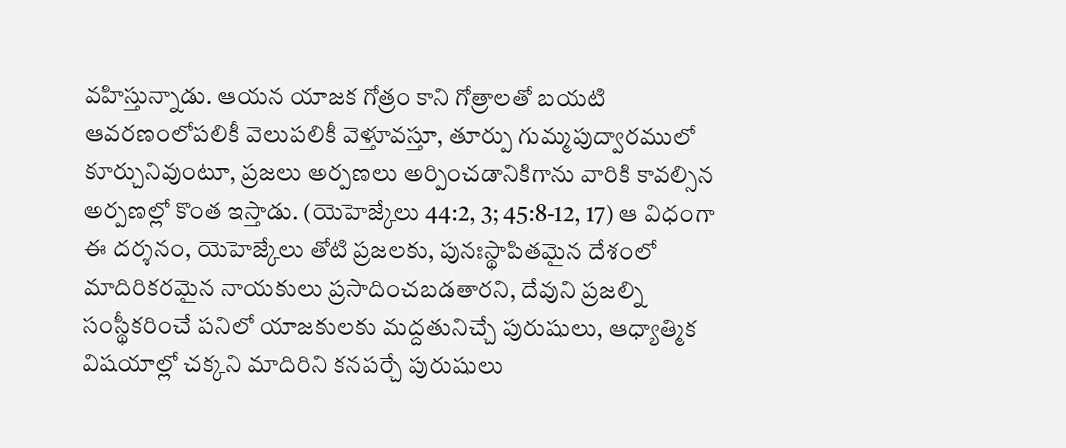వహిస్తున్నాడు. ఆయన యాజక గోత్రం కాని గోత్రాలతో బయటి ఆవరణంలోపలికీ వెలుపలికీ వెళ్తూవస్తూ, తూర్పు గుమ్మపుద్వారములో కూర్చునివుంటూ, ప్రజలు అర్పణలు అర్పించడానికిగాను వారికి కావల్సిన అర్పణల్లో కొంత ఇస్తాడు. (యెహెజ్కేలు 44:2, 3; 45:8-12, 17) ఆ విధంగా ఈ దర్శనం, యెహెజ్కేలు తోటి ప్రజలకు, పునఃస్థాపితమైన దేశంలో మాదిరికరమైన నాయకులు ప్రసాదించబడతారని, దేవుని ప్రజల్ని సంస్థీకరించే పనిలో యాజకులకు మద్దతునిచ్చే పురుషులు, ఆధ్యాత్మిక విషయాల్లో చక్కని మాదిరిని కనపర్చే పురుషులు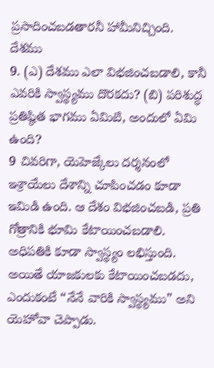ప్రసాదించబడతారనీ హామీనిచ్చింది.
దేశము
9. (ఎ) దేశము ఎలా విభజించబడాలి, కానీ ఎవరికి స్వాస్థ్యము దొరకదు? (బి) పరిశుద్ధ ప్రతిష్ఠిత భాగము ఏమిటి, అందులో ఏమి ఉంది?
9 చివరిగా, యెహెజ్కేలు దర్శనంలో ఇశ్రాయేలు దేశాన్ని చూపించడం కూడా ఇమిడి ఉంది. ఆ దేశం విభజించబడి, ప్రతి గోత్రానికి భూమి కేటాయించబడాలి. అధిపతికి కూడా స్వాస్థ్యం లభిస్తుంది. అయితే యాజకులకు కేటాయించబడదు, ఎందుకంటే “నేనే వారికి స్వాస్థ్యము” అని యెహోవా చెప్పాడు.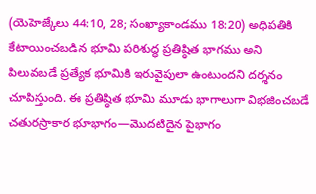(యెహెజ్కేలు 44:10, 28; సంఖ్యాకాండము 18:20) అధిపతికి కేటాయించబడిన భూమి పరిశుద్ధ ప్రతిష్ఠిత భాగము అని పిలువబడే ప్రత్యేక భూమికి ఇరువైపులా ఉంటుందని దర్శనం చూపిస్తుంది. ఈ ప్రతిష్ఠిత భూమి మూడు భాగాలుగా విభజించబడే చతురస్రాకార భూభాగం—మొదటిదైన పైభాగం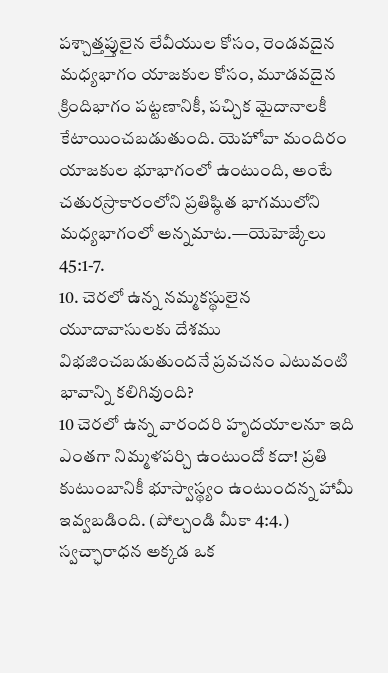పశ్చాత్తప్తులైన లేవీయుల కోసం, రెండవదైన మధ్యభాగం యాజకుల కోసం, మూడవదైన క్రిందిభాగం పట్టణానికీ, పచ్చిక మైదానాలకీ కేటాయించబడుతుంది. యెహోవా మందిరం యాజకుల భూభాగంలో ఉంటుంది, అంటే చతురస్రాకారంలోని ప్రతిష్ఠిత భాగములోని మధ్యభాగంలో అన్నమాట.—యెహెజ్కేలు 45:1-7.
10. చెరలో ఉన్న నమ్మకస్థులైన యూదావాసులకు దేశము విభజించబడుతుందనే ప్రవచనం ఎటువంటి భావాన్ని కలిగివుంది?
10 చెరలో ఉన్న వారందరి హృదయాలనూ ఇది ఎంతగా నిమ్మళపర్చి ఉంటుందో కదా! ప్రతి కుటుంబానికీ భూస్వాస్థ్యం ఉంటుందన్న హామీ ఇవ్వబడింది. (పోల్చండి మీకా 4:4.) స్వచ్ఛారాధన అక్కడ ఒక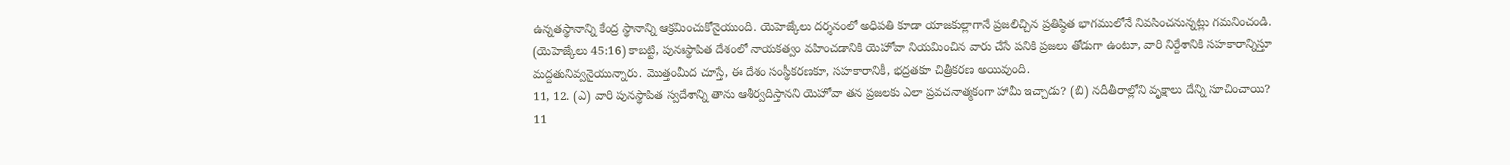ఉన్నతస్థానాన్ని కేంద్ర స్థానాన్ని ఆక్రమించుకోనైయుంది. యెహెజ్కేలు దర్శనంలో అధిపతి కూడా యాజకుల్లాగానే ప్రజలిచ్చిన ప్రతిష్ఠిత భాగములోనే నివసించనున్నట్లు గమనించండి. (యెహెజ్కేలు 45:16) కాబట్టి, పునఃస్థాపిత దేశంలో నాయకత్వం వహించడానికి యెహోవా నియమించిన వారు చేసే పనికి ప్రజలు తోడుగా ఉంటూ, వారి నిర్దేశానికి సహకారాన్నిస్తూ మద్దతునివ్వనైయున్నారు. మొత్తంమీద చూస్తే, ఈ దేశం సంస్థీకరణకూ, సహకారానికీ, భద్రతకూ చిత్రీకరణ అయివుంది.
11, 12. (ఎ) వారి పునస్థాపిత స్వదేశాన్ని తాను ఆశీర్వదిస్తానని యెహోవా తన ప్రజలకు ఎలా ప్రవచనాత్మకంగా హామీ ఇచ్చాడు? (బి) నదీతీరాల్లోని వృక్షాలు దేన్ని సూచించాయి?
11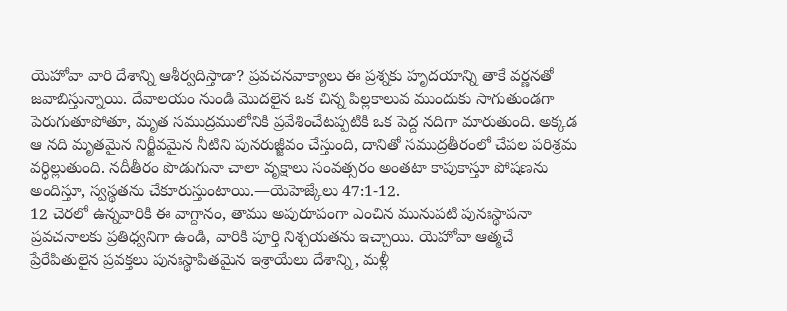యెహోవా వారి దేశాన్ని ఆశీర్వదిస్తాడా? ప్రవచనవాక్యాలు ఈ ప్రశ్నకు హృదయాన్ని తాకే వర్ణనతో జవాబిస్తున్నాయి. దేవాలయం నుండి మొదలైన ఒక చిన్న పిల్లకాలువ ముందుకు సాగుతుండగా పెరుగుతూపోతూ, మృత సముద్రములోనికి ప్రవేశించేటప్పటికి ఒక పెద్ద నదిగా మారుతుంది. అక్కడ ఆ నది మృతమైన నిర్జీవమైన నీటిని పునరుజ్జీవం చేస్తుంది, దానితో సముద్రతీరంలో చేపల పరిశ్రమ వర్ధిల్లుతుంది. నదీతీరం పొడుగునా చాలా వృక్షాలు సంవత్సరం అంతటా కాపుకాస్తూ పోషణను అందిస్తూ, స్వస్థతను చేకూరుస్తుంటాయి.—యెహెజ్కేలు 47:1-12.
12 చెరలో ఉన్నవారికి ఈ వాగ్దానం, తాము అపురూపంగా ఎంచిన మునుపటి పునఃస్థాపనా ప్రవచనాలకు ప్రతిధ్వనిగా ఉండి, వారికి పూర్తి నిశ్చయతను ఇచ్చాయి. యెహోవా ఆత్మచే ప్రేరేపితులైన ప్రవక్తలు పునఃస్థాపితమైన ఇశ్రాయేలు దేశాన్ని, మళ్లీ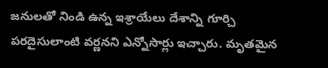జనులతో నిండి ఉన్న ఇశ్రాయేలు దేశాన్ని గూర్చి పరదైసులాంటి వర్ణనని ఎన్నోసార్లు ఇచ్చారు. మృతమైన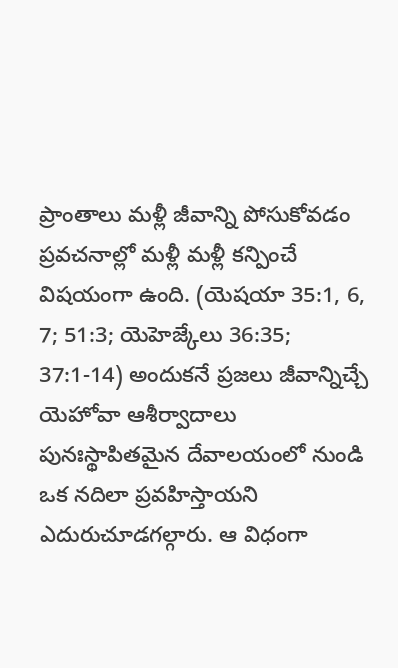ప్రాంతాలు మళ్లీ జీవాన్ని పోసుకోవడం ప్రవచనాల్లో మళ్లీ మళ్లీ కన్పించే విషయంగా ఉంది. (యెషయా 35:1, 6, 7; 51:3; యెహెజ్కేలు 36:35; 37:1-14) అందుకనే ప్రజలు జీవాన్నిచ్చే యెహోవా ఆశీర్వాదాలు పునఃస్థాపితమైన దేవాలయంలో నుండి ఒక నదిలా ప్రవహిస్తాయని ఎదురుచూడగల్గారు. ఆ విధంగా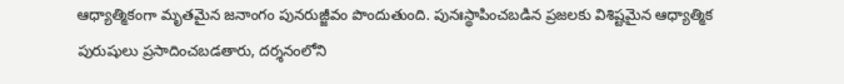ఆధ్యాత్మికంగా మృతమైన జనాంగం పునరుజ్జీవం పొందుతుంది. పునఃస్థాపించబడిన ప్రజలకు విశిష్టమైన ఆధ్యాత్మిక పురుషులు ప్రసాదించబడతారు, దర్శనంలోని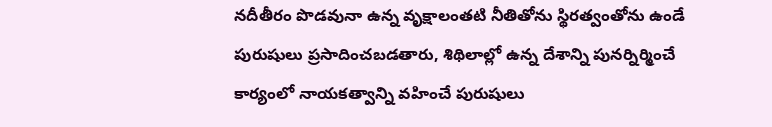నదీతీరం పొడవునా ఉన్న వృక్షాలంతటి నీతితోను స్థిరత్వంతోను ఉండే పురుషులు ప్రసాదించబడతారు, శిథిలాల్లో ఉన్న దేశాన్ని పునర్నిర్మించే కార్యంలో నాయకత్వాన్ని వహించే పురుషులు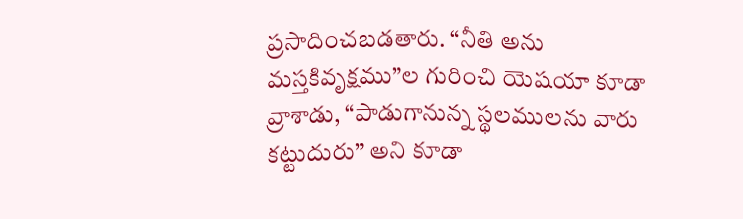ప్రసాదించబడతారు. “నీతి అను మస్తకివృక్షము”ల గురించి యెషయా కూడా వ్రాశాడు, “పాడుగానున్న స్థలములను వారు కట్టుదురు” అని కూడా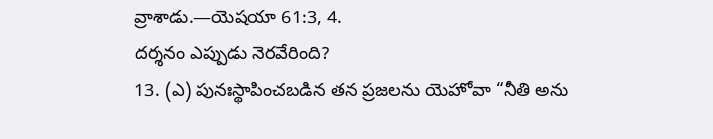వ్రాశాడు.—యెషయా 61:3, 4.
దర్శనం ఎప్పుడు నెరవేరింది?
13. (ఎ) పునఃస్థాపించబడిన తన ప్రజలను యెహోవా “నీతి అను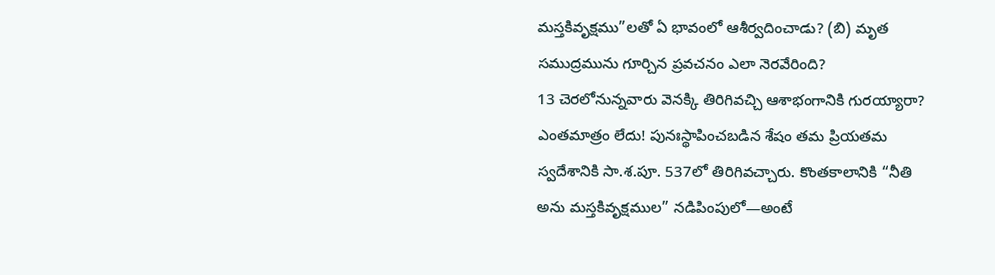మస్తకివృక్షము”లతో ఏ భావంలో ఆశీర్వదించాడు? (బి) మృత సముద్రమును గూర్చిన ప్రవచనం ఎలా నెరవేరింది?
13 చెరలోనున్నవారు వెనక్కి తిరిగివచ్చి ఆశాభంగానికి గురయ్యారా? ఎంతమాత్రం లేదు! పునఃస్థాపించబడిన శేషం తమ ప్రియతమ స్వదేశానికి సా.శ.పూ. 537లో తిరిగివచ్చారు. కొంతకాలానికి “నీతి అను మస్తకివృక్షముల” నడిపింపులో—అంటే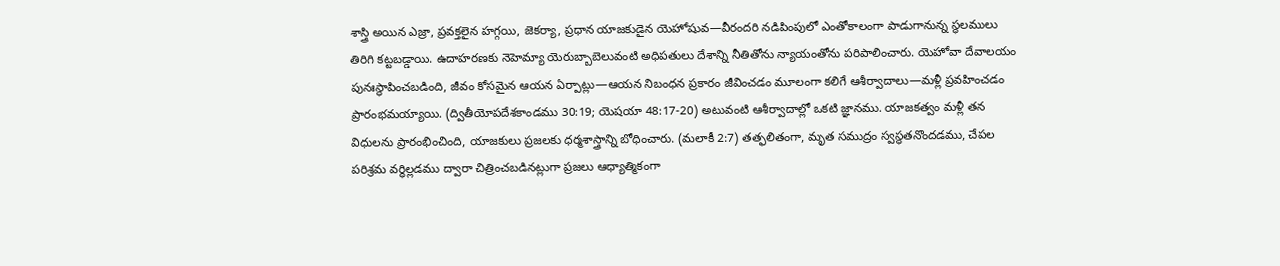శాస్త్రి అయిన ఎజ్రా, ప్రవక్తలైన హగ్గయి, జెకర్యా, ప్రధాన యాజకుడైన యెహోషువ—వీరందరి నడిపింపులో ఎంతోకాలంగా పాడుగానున్న స్థలములు తిరిగి కట్టబడ్డాయి. ఉదాహరణకు నెహెమ్యా యెరుబ్బాబెలువంటి అధిపతులు దేశాన్ని నీతితోను న్యాయంతోను పరిపాలించారు. యెహోవా దేవాలయం పునఃస్థాపించబడింది, జీవం కోసమైన ఆయన ఏర్పాట్లు—ఆయన నిబంధన ప్రకారం జీవించడం మూలంగా కలిగే ఆశీర్వాదాలు—మళ్లీ ప్రవహించడం ప్రారంభమయ్యాయి. (ద్వితీయోపదేశకాండము 30:19; యెషయా 48:17-20) అటువంటి ఆశీర్వాదాల్లో ఒకటి జ్ఞానము. యాజకత్వం మళ్లీ తన విధులను ప్రారంభించింది, యాజకులు ప్రజలకు ధర్మశాస్త్రాన్ని బోధించారు. (మలాకీ 2:7) తత్ఫలితంగా, మృత సముద్రం స్వస్థతనొందడము, చేపల పరిశ్రమ వర్ధిల్లడము ద్వారా చిత్రించబడినట్లుగా ప్రజలు ఆధ్యాత్మికంగా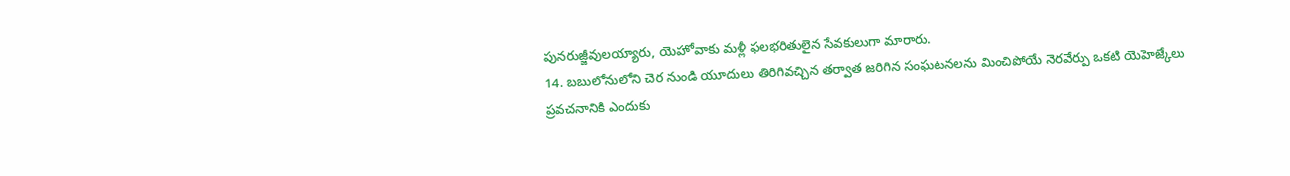పునరుజ్జీవులయ్యారు, యెహోవాకు మళ్లీ ఫలభరితులైన సేవకులుగా మారారు.
14. బబులోనులోని చెర నుండి యూదులు తిరిగివచ్చిన తర్వాత జరిగిన సంఘటనలను మించిపోయే నెరవేర్పు ఒకటి యెహెజ్కేలు ప్రవచనానికి ఎందుకు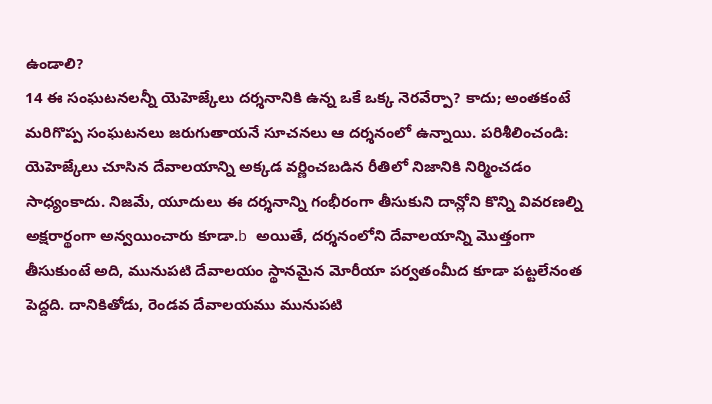ఉండాలి?
14 ఈ సంఘటనలన్నీ యెహెజ్కేలు దర్శనానికి ఉన్న ఒకే ఒక్క నెరవేర్పా? కాదు; అంతకంటే మరిగొప్ప సంఘటనలు జరుగుతాయనే సూచనలు ఆ దర్శనంలో ఉన్నాయి. పరిశీలించండి: యెహెజ్కేలు చూసిన దేవాలయాన్ని అక్కడ వర్ణించబడిన రీతిలో నిజానికి నిర్మించడం సాధ్యంకాదు. నిజమే, యూదులు ఈ దర్శనాన్ని గంభీరంగా తీసుకుని దాన్లోని కొన్ని వివరణల్ని అక్షరార్థంగా అన్వయించారు కూడా.b అయితే, దర్శనంలోని దేవాలయాన్ని మొత్తంగా తీసుకుంటే అది, మునుపటి దేవాలయం స్థానమైన మోరీయా పర్వతంమీద కూడా పట్టలేనంత పెద్దది. దానికితోడు, రెండవ దేవాలయము మునుపటి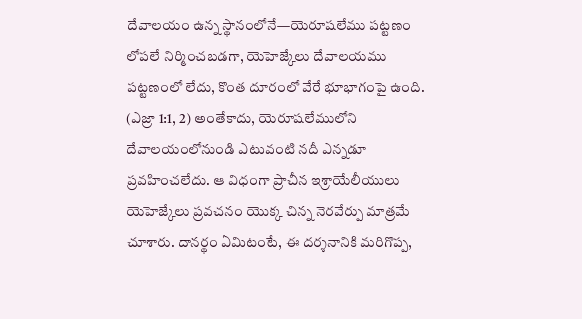దేవాలయం ఉన్న స్థానంలోనే—యెరూషలేము పట్టణం లోపలే నిర్మించబడగా, యెహెజ్కేలు దేవాలయము పట్టణంలో లేదు, కొంత దూరంలో వేరే భూభాగంపై ఉంది. (ఎజ్రా 1:1, 2) అంతేకాదు, యెరూషలేములోని దేవాలయంలోనుండి ఎటువంటి నదీ ఎన్నడూ ప్రవహించలేదు. ఆ విధంగా ప్రాచీన ఇశ్రాయేలీయులు యెహెజ్కేలు ప్రవచనం యొక్క చిన్న నెరవేర్పు మాత్రమే చూశారు. దానర్థం ఏమిటంటే, ఈ దర్శనానికి మరిగొప్ప,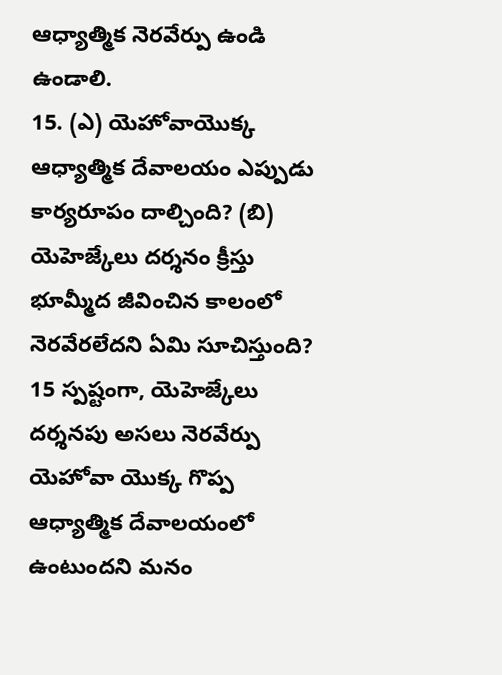ఆధ్యాత్మిక నెరవేర్పు ఉండి ఉండాలి.
15. (ఎ) యెహోవాయొక్క ఆధ్యాత్మిక దేవాలయం ఎప్పుడు కార్యరూపం దాల్చింది? (బి) యెహెజ్కేలు దర్శనం క్రీస్తు భూమ్మీద జీవించిన కాలంలో నెరవేరలేదని ఏమి సూచిస్తుంది?
15 స్పష్టంగా, యెహెజ్కేలు దర్శనపు అసలు నెరవేర్పు యెహోవా యొక్క గొప్ప ఆధ్యాత్మిక దేవాలయంలో ఉంటుందని మనం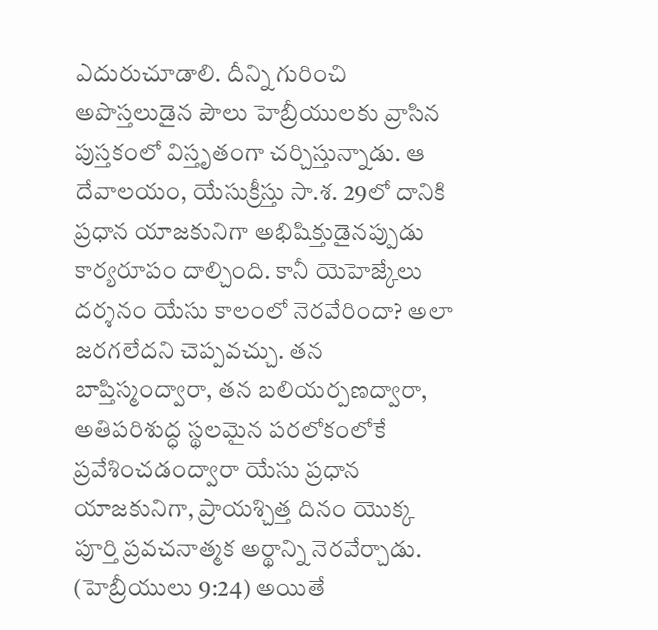ఎదురుచూడాలి. దీన్ని గురించి అపొస్తలుడైన పౌలు హెబ్రీయులకు వ్రాసిన పుస్తకంలో విస్తృతంగా చర్చిస్తున్నాడు. ఆ దేవాలయం, యేసుక్రీస్తు సా.శ. 29లో దానికి ప్రధాన యాజకునిగా అభిషిక్తుడైనప్పుడు కార్యరూపం దాల్చింది. కానీ యెహెజ్కేలు దర్శనం యేసు కాలంలో నెరవేరిందా? అలా జరగలేదని చెప్పవచ్చు. తన బాప్తిస్మంద్వారా, తన బలియర్పణద్వారా, అతిపరిశుద్ధ స్థలమైన పరలోకంలోకే ప్రవేశించడంద్వారా యేసు ప్రధాన యాజకునిగా, ప్రాయశ్చిత్త దినం యొక్క పూర్తి ప్రవచనాత్మక అర్థాన్ని నెరవేర్చాడు. (హెబ్రీయులు 9:24) అయితే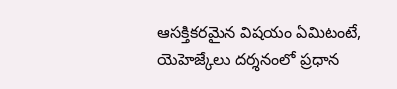ఆసక్తికరమైన విషయం ఏమిటంటే, యెహెజ్కేలు దర్శనంలో ప్రధాన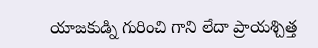యాజకుడ్ని గురించి గాని లేదా ప్రాయశ్చిత్త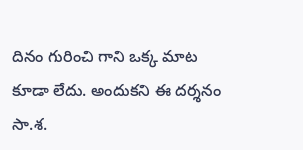దినం గురించి గాని ఒక్క మాట కూడా లేదు. అందుకని ఈ దర్శనం సా.శ.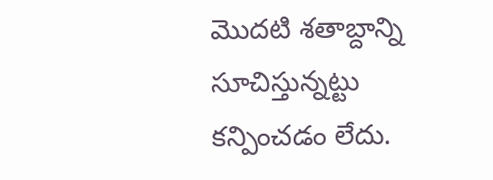మొదటి శతాబ్దాన్ని సూచిస్తున్నట్టు కన్పించడం లేదు.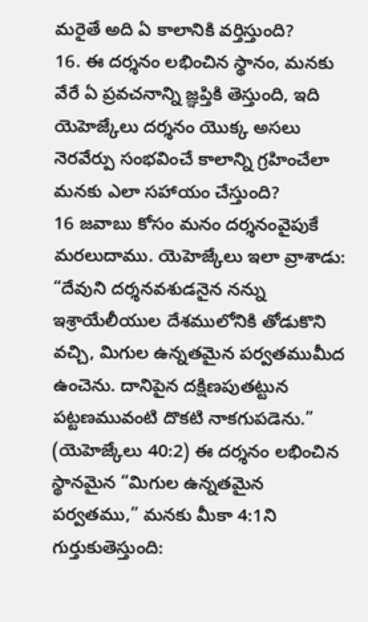మరైతే అది ఏ కాలానికి వర్తిస్తుంది?
16. ఈ దర్శనం లభించిన స్థానం, మనకు వేరే ఏ ప్రవచనాన్ని జ్ఞప్తికి తెస్తుంది, ఇది యెహెజ్కేలు దర్శనం యొక్క అసలు నెరవేర్పు సంభవించే కాలాన్ని గ్రహించేలా మనకు ఎలా సహాయం చేస్తుంది?
16 జవాబు కోసం మనం దర్శనంవైపుకే మరలుదాము. యెహెజ్కేలు ఇలా వ్రాశాడు: “దేవుని దర్శనవశుడనైన నన్ను ఇశ్రాయేలీయుల దేశములోనికి తోడుకొని వచ్చి, మిగుల ఉన్నతమైన పర్వతముమీద ఉంచెను. దానిపైన దక్షిణపుతట్టున పట్టణమువంటి దొకటి నాకగుపడెను.” (యెహెజ్కేలు 40:2) ఈ దర్శనం లభించిన స్థానమైన “మిగుల ఉన్నతమైన పర్వతము,” మనకు మీకా 4:1ని గుర్తుకుతెస్తుంది: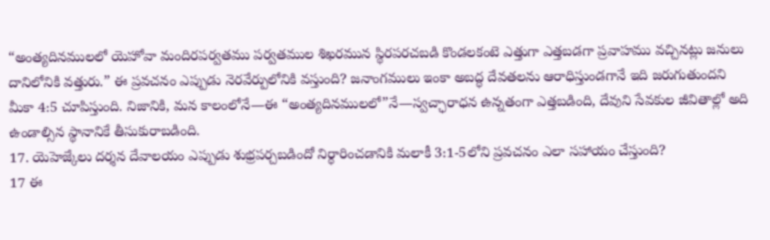“అంత్యదినములలో యెహోవా మందిరపర్వతము పర్వతముల శిఖరమున స్థిరపరచబడి కొండలకంటె ఎత్తుగా ఎత్తబడగా ప్రవాహము వచ్చినట్లు జనులు దానిలోనికి వత్తురు.” ఈ ప్రవచనం ఎప్పుడు నెరవేర్పులోనికి వస్తుంది? జనాంగములు ఇంకా అబద్ధ దేవతలను ఆరాధిస్తుండగానే ఇది జరుగుతుందని మీకా 4:5 చూపిస్తుంది. నిజానికి, మన కాలంలోనే—ఈ “అంత్యదినములలో”నే—స్వచ్ఛారాధన ఉన్నతంగా ఎత్తబడింది, దేవుని సేవకుల జీవితాల్లో అది ఉండాల్సిన స్థానానికే తీసుకురాబడింది.
17. యెహెజ్కేలు దర్శన దేవాలయం ఎప్పుడు శుభ్రపర్చబడిందో నిర్ధారించడానికి మలాకీ 3:1-5లోని ప్రవచనం ఎలా సహాయం చేస్తుంది?
17 ఈ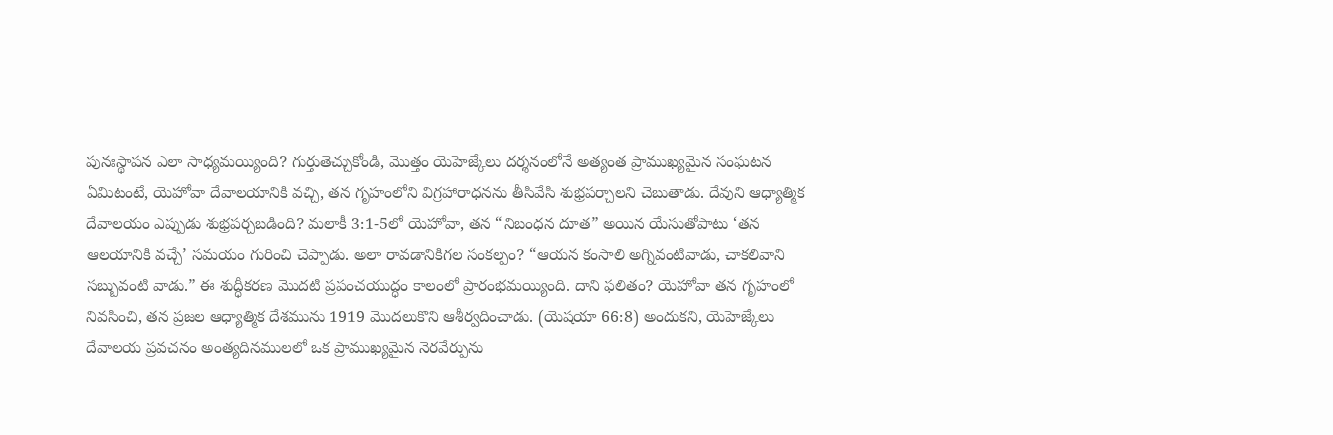పునఃస్థాపన ఎలా సాధ్యమయ్యింది? గుర్తుతెచ్చుకోండి, మొత్తం యెహెజ్కేలు దర్శనంలోనే అత్యంత ప్రాముఖ్యమైన సంఘటన ఏమిటంటే, యెహోవా దేవాలయానికి వచ్చి, తన గృహంలోని విగ్రహారాధనను తీసివేసి శుభ్రపర్చాలని చెబుతాడు. దేవుని ఆధ్యాత్మిక దేవాలయం ఎప్పుడు శుభ్రపర్చబడింది? మలాకీ 3:1-5లో యెహోవా, తన “నిబంధన దూత” అయిన యేసుతోపాటు ‘తన ఆలయానికి వచ్చే’ సమయం గురించి చెప్పాడు. అలా రావడానికిగల సంకల్పం? “ఆయన కంసాలి అగ్నివంటివాడు, చాకలివాని సబ్బువంటి వాడు.” ఈ శుద్ధీకరణ మొదటి ప్రపంచయుద్ధం కాలంలో ప్రారంభమయ్యింది. దాని ఫలితం? యెహోవా తన గృహంలో నివసించి, తన ప్రజల ఆధ్యాత్మిక దేశమును 1919 మొదలుకొని ఆశీర్వదించాడు. (యెషయా 66:8) అందుకని, యెహెజ్కేలు దేవాలయ ప్రవచనం అంత్యదినములలో ఒక ప్రాముఖ్యమైన నెరవేర్పును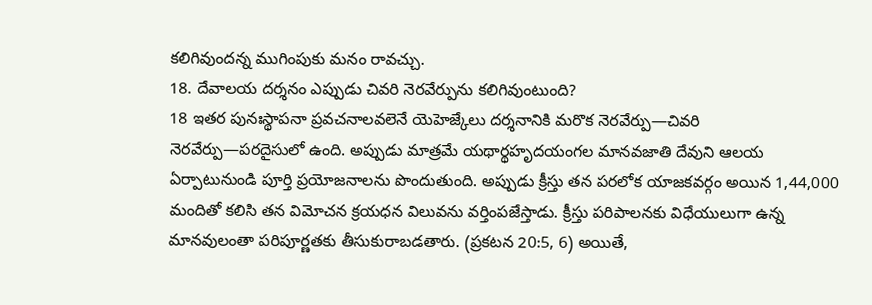కలిగివుందన్న ముగింపుకు మనం రావచ్చు.
18. దేవాలయ దర్శనం ఎప్పుడు చివరి నెరవేర్పును కలిగివుంటుంది?
18 ఇతర పునఃస్థాపనా ప్రవచనాలవలెనే యెహెజ్కేలు దర్శనానికి మరొక నెరవేర్పు—చివరి నెరవేర్పు—పరదైసులో ఉంది. అప్పుడు మాత్రమే యథార్థహృదయంగల మానవజాతి దేవుని ఆలయ ఏర్పాటునుండి పూర్తి ప్రయోజనాలను పొందుతుంది. అప్పుడు క్రీస్తు తన పరలోక యాజకవర్గం అయిన 1,44,000 మందితో కలిసి తన విమోచన క్రయధన విలువను వర్తింపజేస్తాడు. క్రీస్తు పరిపాలనకు విధేయులుగా ఉన్న మానవులంతా పరిపూర్ణతకు తీసుకురాబడతారు. (ప్రకటన 20:5, 6) అయితే,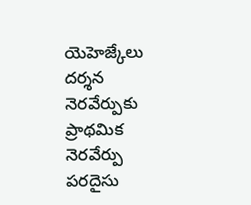యెహెజ్కేలు దర్శన నెరవేర్పుకు ప్రాథమిక నెరవేర్పు పరదైసు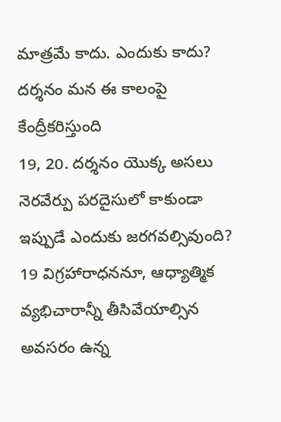మాత్రమే కాదు. ఎందుకు కాదు?
దర్శనం మన ఈ కాలంపై కేంద్రీకరిస్తుంది
19, 20. దర్శనం యొక్క అసలు నెరవేర్పు పరదైసులో కాకుండా ఇప్పుడే ఎందుకు జరగవల్సివుంది?
19 విగ్రహారాధననూ, ఆధ్యాత్మిక వ్యభిచారాన్నీ తీసివేయాల్సిన అవసరం ఉన్న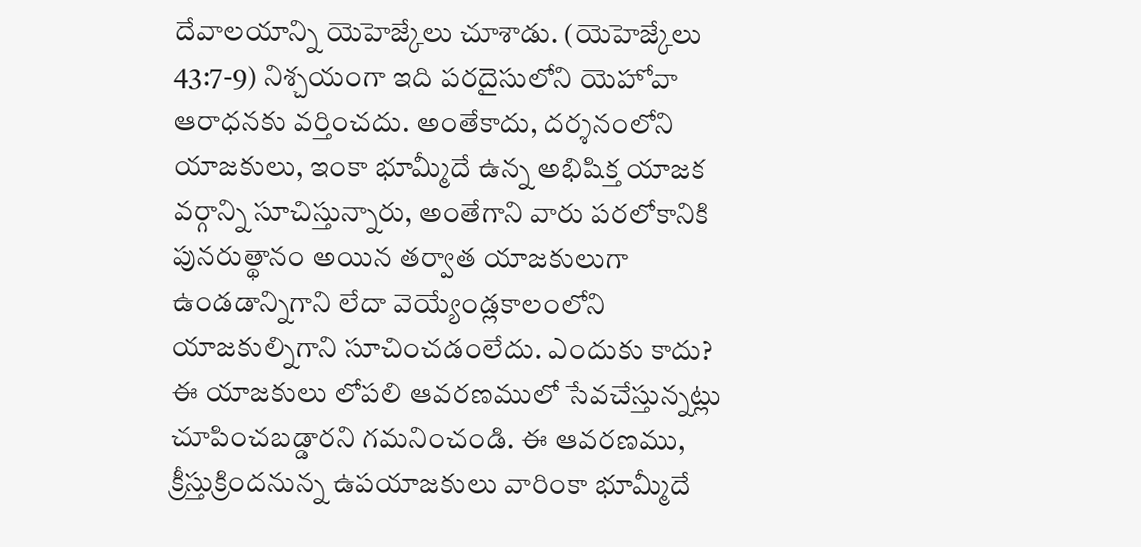దేవాలయాన్ని యెహెజ్కేలు చూశాడు. (యెహెజ్కేలు 43:7-9) నిశ్చయంగా ఇది పరదైసులోని యెహోవా ఆరాధనకు వర్తించదు. అంతేకాదు, దర్శనంలోని యాజకులు, ఇంకా భూమ్మీదే ఉన్న అభిషిక్త యాజక వర్గాన్ని సూచిస్తున్నారు, అంతేగాని వారు పరలోకానికి పునరుత్థానం అయిన తర్వాత యాజకులుగా ఉండడాన్నిగాని లేదా వెయ్యేండ్లకాలంలోని యాజకుల్నిగాని సూచించడంలేదు. ఎందుకు కాదు? ఈ యాజకులు లోపలి ఆవరణములో సేవచేస్తున్నట్లు చూపించబడ్డారని గమనించండి. ఈ ఆవరణము, క్రీస్తుక్రిందనున్న ఉపయాజకులు వారింకా భూమ్మీదే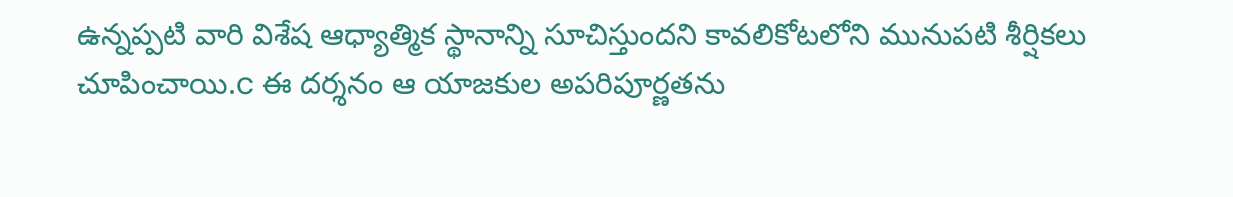ఉన్నప్పటి వారి విశేష ఆధ్యాత్మిక స్థానాన్ని సూచిస్తుందని కావలికోటలోని మునుపటి శీర్షికలు చూపించాయి.c ఈ దర్శనం ఆ యాజకుల అపరిపూర్ణతను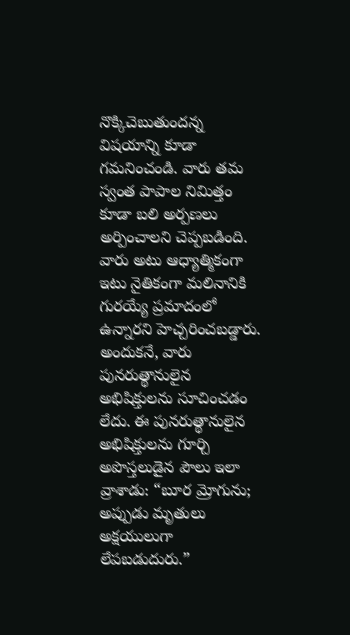నొక్కిచెబుతుందన్న విషయాన్ని కూడా గమనించండి. వారు తమ స్వంత పాపాల నిమిత్తం కూడా బలి అర్పణలు అర్పించాలని చెప్పబడింది. వారు అటు ఆధ్యాత్మికంగా ఇటు నైతికంగా మలినానికి గురయ్యే ప్రమాదంలో ఉన్నారని హెచ్చరించబడ్డారు. అందుకనే, వారు పునరుత్థానులైన అభిషిక్తులను సూచించడం లేదు. ఈ పునరుత్థానులైన అభిషిక్తులను గూర్చి అపొస్తలుడైన పౌలు ఇలా వ్రాశాడు: “బూర మ్రోగును; అప్పుడు మృతులు అక్షయులుగా లేపబడుదురు.”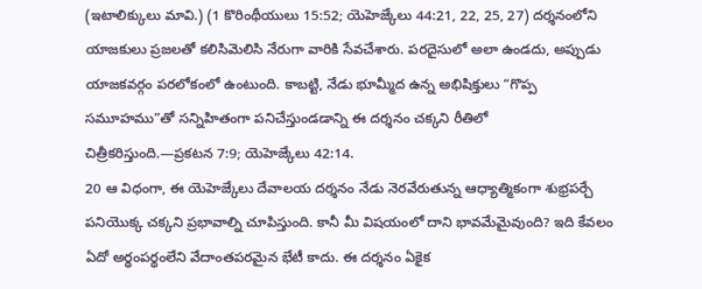(ఇటాలిక్కులు మావి.) (1 కొరింథీయులు 15:52; యెహెజ్కేలు 44:21, 22, 25, 27) దర్శనంలోని యాజకులు ప్రజలతో కలిసిమెలిసి నేరుగా వారికి సేవచేశారు. పరదైసులో అలా ఉండదు, అప్పుడు యాజకవర్గం పరలోకంలో ఉంటుంది. కాబట్టి, నేడు భూమ్మీద ఉన్న అభిషిక్తులు “గొప్ప సమూహము”తో సన్నిహితంగా పనిచేస్తుండడాన్ని ఈ దర్శనం చక్కని రీతిలో చిత్రీకరిస్తుంది.—ప్రకటన 7:9; యెహెజ్కేలు 42:14.
20 ఆ విధంగా, ఈ యెహెజ్కేలు దేవాలయ దర్శనం నేడు నెరవేరుతున్న ఆధ్యాత్మికంగా శుభ్రపర్చే పనియొక్క చక్కని ప్రభావాల్ని చూపిస్తుంది. కానీ మీ విషయంలో దాని భావమేమైవుంది? ఇది కేవలం ఏదో అర్థంపర్థంలేని వేదాంతపరమైన భేటీ కాదు. ఈ దర్శనం ఏకైక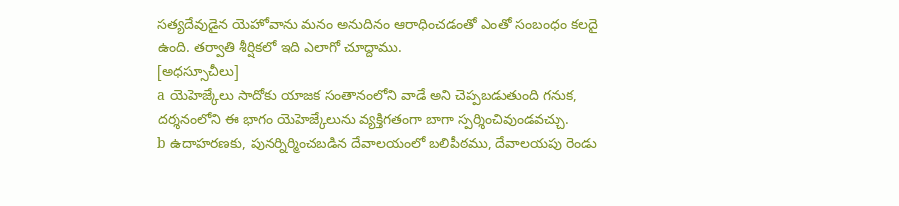సత్యదేవుడైన యెహోవాను మనం అనుదినం ఆరాధించడంతో ఎంతో సంబంధం కలదై ఉంది. తర్వాతి శీర్షికలో ఇది ఎలాగో చూద్దాము.
[అధస్సూచీలు]
a యెహెజ్కేలు సాదోకు యాజక సంతానంలోని వాడే అని చెప్పబడుతుంది గనుక, దర్శనంలోని ఈ భాగం యెహెజ్కేలును వ్యక్తిగతంగా బాగా స్పర్శించివుండవచ్చు.
b ఉదాహరణకు, పునర్నిర్మించబడిన దేవాలయంలో బలిపీఠము, దేవాలయపు రెండు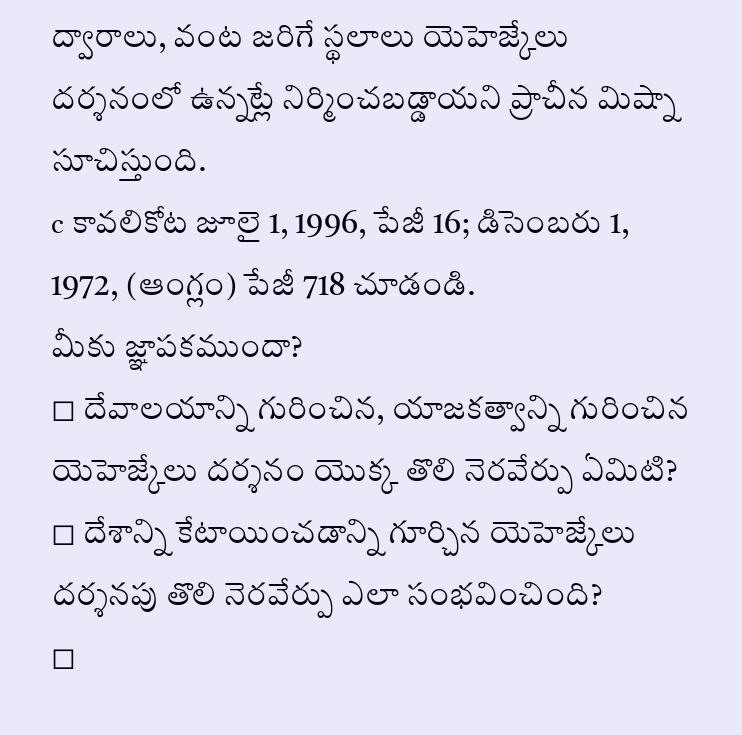ద్వారాలు, వంట జరిగే స్థలాలు యెహెజ్కేలు దర్శనంలో ఉన్నట్లే నిర్మించబడ్డాయని ప్రాచీన మిష్నా సూచిస్తుంది.
c కావలికోట జూలై 1, 1996, పేజీ 16; డిసెంబరు 1, 1972, (ఆంగ్లం) పేజీ 718 చూడండి.
మీకు జ్ఞాపకముందా?
◻ దేవాలయాన్ని గురించిన, యాజకత్వాన్ని గురించిన యెహెజ్కేలు దర్శనం యొక్క తొలి నెరవేర్పు ఏమిటి?
◻ దేశాన్ని కేటాయించడాన్ని గూర్చిన యెహెజ్కేలు దర్శనపు తొలి నెరవేర్పు ఎలా సంభవించింది?
◻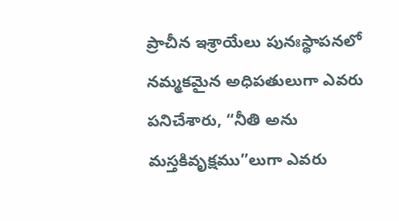ప్రాచీన ఇశ్రాయేలు పునఃస్థాపనలో నమ్మకమైన అధిపతులుగా ఎవరు పనిచేశారు, “నీతి అను మస్తకివృక్షము”లుగా ఎవరు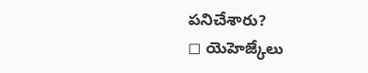పనిచేశారు?
◻ యెహెజ్కేలు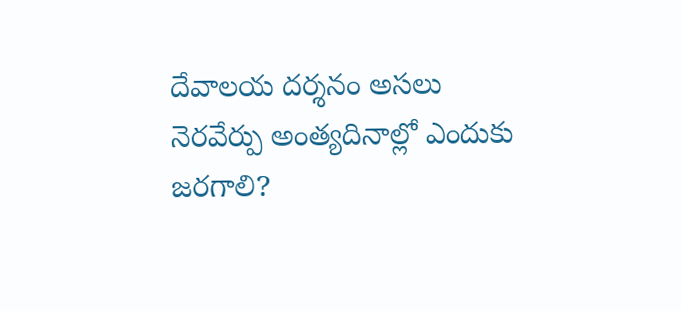దేవాలయ దర్శనం అసలు నెరవేర్పు అంత్యదినాల్లో ఎందుకు జరగాలి?